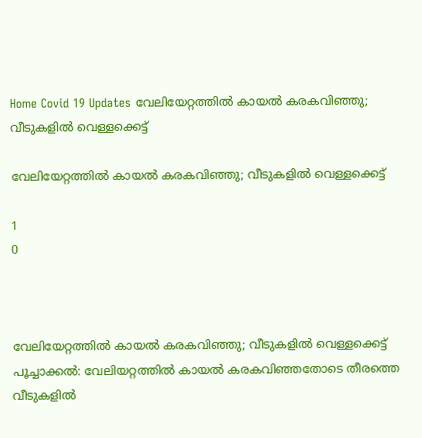Home Covid 19 Updates വേലിയേറ്റത്തില്‍ കായല്‍ കരകവിഞ്ഞു; വീടുകളില്‍ വെള്ളക്കെട്ട്

വേലിയേറ്റത്തില്‍ കായല്‍ കരകവിഞ്ഞു; വീടുകളില്‍ വെള്ളക്കെട്ട്

1
0



വേലിയേറ്റത്തിൽ കായൽ കരകവിഞ്ഞു; വീടുകളിൽ വെള്ളക്കെട്ട്
പൂച്ചാക്കല്‍: വേലിയറ്റത്തില്‍ കായല്‍ കരകവിഞ്ഞതോടെ തീരത്തെ വീടുകളില്‍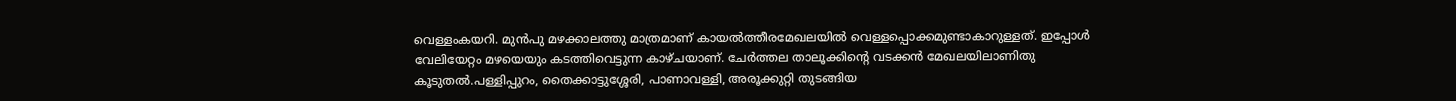വെള്ളംകയറി. മുന്‍പു മഴക്കാലത്തു മാത്രമാണ് കായല്‍ത്തീരമേഖലയില്‍ വെള്ളപ്പൊക്കമുണ്ടാകാറുള്ളത്. ഇപ്പോള്‍ വേലിയേറ്റം മഴയെയും കടത്തിവെട്ടുന്ന കാഴ്ചയാണ്. ചേര്‍ത്തല താലൂക്കിന്റെ വടക്കന്‍ മേഖലയിലാണിതു കൂടുതല്‍.പള്ളിപ്പുറം, തൈക്കാട്ടുശ്ശേരി, പാണാവള്ളി, അരൂക്കുറ്റി തുടങ്ങിയ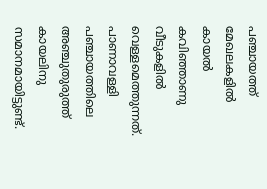പഞ്ചായത്ത് മേഖലകളില്‍ കായല്‍ കവിഞ്ഞാണു വീടുകളില്‍ വെള്ളമെത്തുന്നത്. പാണാവള്ളി പഞ്ചായത്തിലെ അഞ്ചുതുരുത്ത് കായലിനു സമാനമായിട്ടുണ്ട്.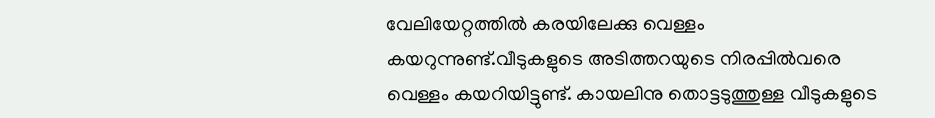വേലിയേറ്റത്തില്‍ കരയിലേക്കു വെള്ളം കയറുന്നുണ്ട്.വീടുകളുടെ അടിത്തറയുടെ നിരപ്പില്‍വരെ വെള്ളം കയറിയിട്ടുണ്ട്. കായലിനു തൊട്ടടുത്തുള്ള വീടുകളുടെ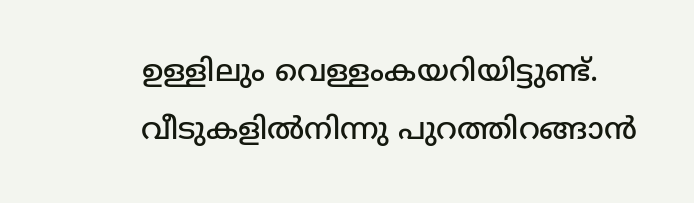ഉള്ളിലും വെള്ളംകയറിയിട്ടുണ്ട്. വീടുകളില്‍നിന്നു പുറത്തിറങ്ങാന്‍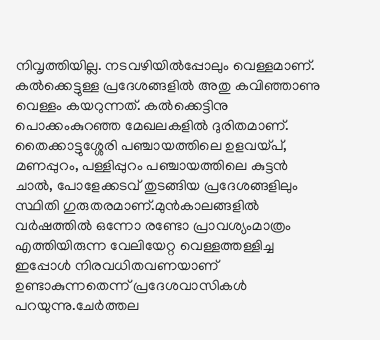നിവൃത്തിയില്ല. നടവഴിയില്‍പ്പോലും വെള്ളമാണ്. കല്‍ക്കെട്ടുള്ള പ്രദേശങ്ങളില്‍ അതു കവിഞ്ഞാണു വെള്ളം കയറുന്നത്. കല്‍ക്കെട്ടിനു പൊക്കംകുറഞ്ഞ മേഖലകളില്‍ ദുരിതമാണ്. തൈക്കാട്ടുശ്ശേരി പഞ്ചായത്തിലെ ഉളവയ്പ്, മണപ്പുറം, പള്ളിപ്പുറം പഞ്ചായത്തിലെ കുട്ടന്‍ ചാല്‍, പോളേക്കടവ് തുടങ്ങിയ പ്രദേശങ്ങളിലും സ്ഥിതി ഗുരുതരമാണ്.മുന്‍കാലങ്ങളില്‍ വര്‍ഷത്തില്‍ ഒന്നോ രണ്ടോ പ്രാവശ്യംമാത്രം എത്തിയിരുന്ന വേലിയേറ്റ വെള്ളത്തള്ളിച്ച ഇപ്പോള്‍ നിരവധിതവണയാണ് ഉണ്ടാകുന്നതെന്ന് പ്രദേശവാസികള്‍ പറയുന്നു.ചേര്‍ത്തല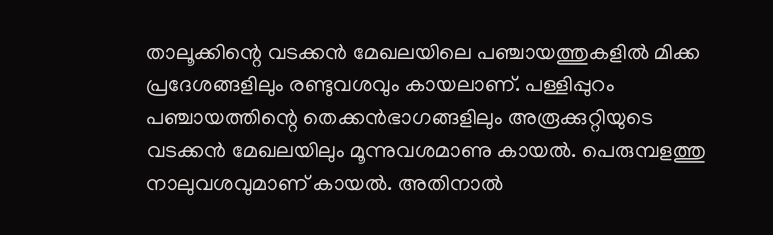താലൂക്കിന്റെ വടക്കന്‍ മേഖലയിലെ പഞ്ചായത്തുകളില്‍ മിക്ക പ്രദേശങ്ങളിലും രണ്ടുവശവും കായലാണ്. പള്ളിപ്പുറം പഞ്ചായത്തിന്റെ തെക്കന്‍ഭാഗങ്ങളിലും അരൂക്കുറ്റിയുടെ വടക്കന്‍ മേഖലയിലും മൂന്നുവശമാണു കായല്‍. പെരുമ്പളത്തു നാലുവശവുമാണ് കായല്‍. അതിനാല്‍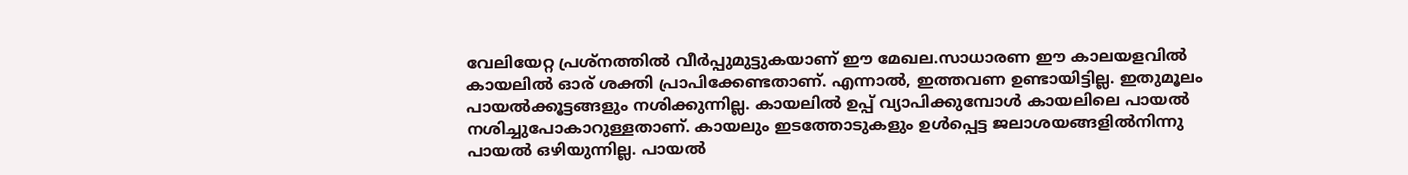വേലിയേറ്റ പ്രശ്‌നത്തില്‍ വീര്‍പ്പുമുട്ടുകയാണ് ഈ മേഖല.സാധാരണ ഈ കാലയളവില്‍ കായലില്‍ ഓര് ശക്തി പ്രാപിക്കേണ്ടതാണ്. എന്നാല്‍, ഇത്തവണ ഉണ്ടായിട്ടില്ല. ഇതുമൂലം പായല്‍ക്കൂട്ടങ്ങളും നശിക്കുന്നില്ല. കായലില്‍ ഉപ്പ് വ്യാപിക്കുമ്പോള്‍ കായലിലെ പായല്‍ നശിച്ചുപോകാറുള്ളതാണ്. കായലും ഇടത്തോടുകളും ഉള്‍പ്പെട്ട ജലാശയങ്ങളില്‍നിന്നു പായല്‍ ഒഴിയുന്നില്ല. പായല്‍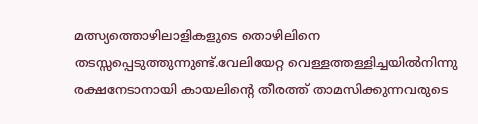മത്സ്യത്തൊഴിലാളികളുടെ തൊഴിലിനെ തടസ്സപ്പെടുത്തുന്നുണ്ട്.വേലിയേറ്റ വെള്ളത്തള്ളിച്ചയില്‍നിന്നു രക്ഷനേടാനായി കായലിന്റെ തീരത്ത് താമസിക്കുന്നവരുടെ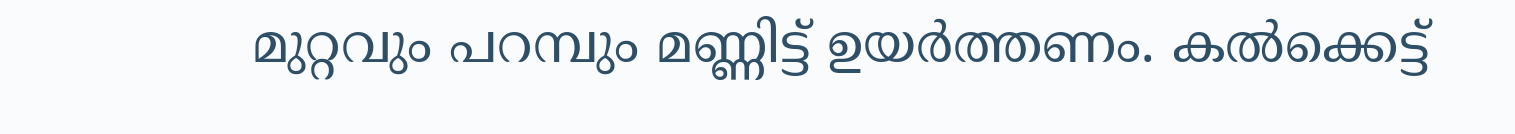മുറ്റവും പറമ്പും മണ്ണിട്ട് ഉയര്‍ത്തണം. കല്‍ക്കെട്ട്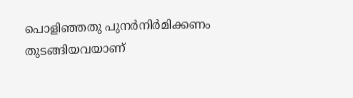പൊളിഞ്ഞതു പുനര്‍നിര്‍മിക്കണം തുടങ്ങിയവയാണ്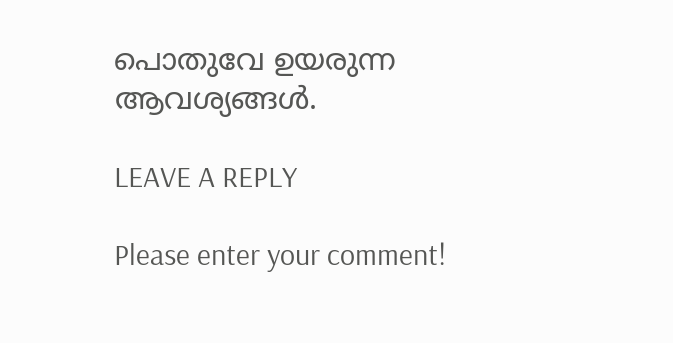പൊതുവേ ഉയരുന്ന ആവശ്യങ്ങള്‍.

LEAVE A REPLY

Please enter your comment!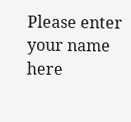Please enter your name here